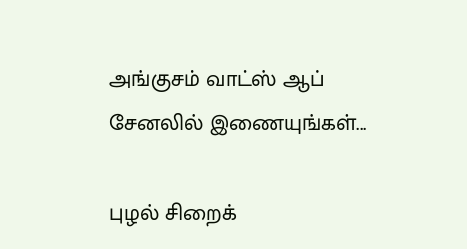அங்குசம் வாட்ஸ் ஆப் சேனலில் இணையுங்கள்...

புழல் சிறைக்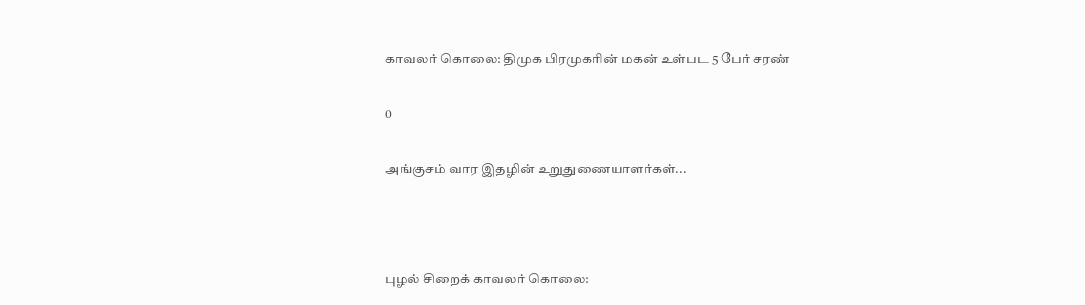காவலர் கொலை: திமுக பிரமுகரின் மகன் உள்பட 5 பேர் சரண்

0

அங்குசம் வார இதழின் உறுதுணையாளர்கள்...



புழல் சிறைக் காவலர் கொலை: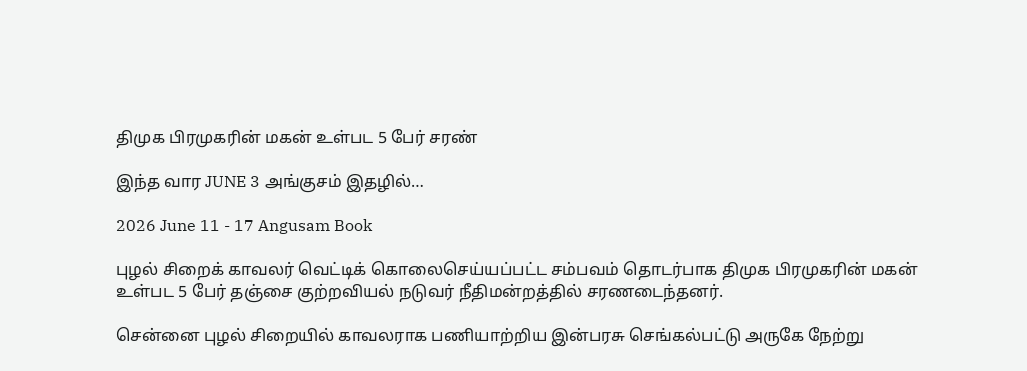திமுக பிரமுகரின் மகன் உள்பட 5 பேர் சரண்

இந்த வார JUNE 3 அங்குசம் இதழில்…

2026 June 11 - 17 Angusam Book

புழல் சிறைக் காவலர் வெட்டிக் கொலைசெய்யப்பட்ட சம்பவம் தொடர்பாக திமுக பிரமுகரின் மகன் உள்பட 5 பேர் தஞ்சை குற்றவியல் நடுவர் நீதிமன்றத்தில் சரணடைந்தனர்.

சென்னை புழல் சிறையில் காவலராக பணியாற்றிய இன்பரசு செங்கல்பட்டு அருகே நேற்று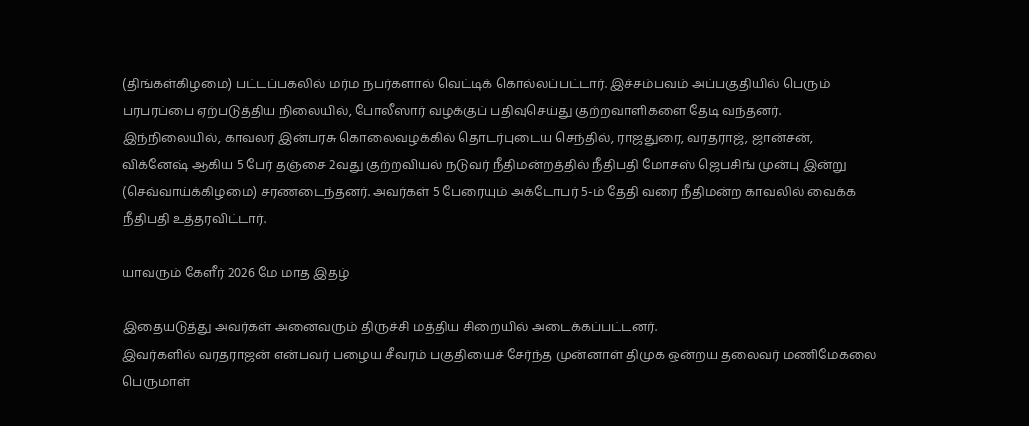(திங்கள்கிழமை) பட்டப்பகலில் மர்ம நபர்களால் வெட்டிக் கொல்லப்பட்டார். இச்சம்பவம் அப்பகுதியில் பெரும் பரபரப்பை ஏற்படுத்திய நிலையில், போலீஸார் வழக்குப் பதிவுசெய்து குற்றவாளிகளை தேடி வந்தனர்.
இந்நிலையில், காவலர் இன்பரசு கொலைவழக்கில் தொடர்புடைய செந்தில், ராஜதுரை, வரதராஜ், ஜான்சன், விக்னேஷ் ஆகிய 5 பேர் தஞ்சை 2வது குற்றவியல் நடுவர் நீதிமன்றத்தில் நீதிபதி மோசஸ் ஜெபசிங் முன்பு இன்று (செவ்வாய்க்கிழமை) சரணடைந்தனர். அவர்கள் 5 பேரையும் அக்டோபர் 5-ம் தேதி வரை நீதிமன்ற காவலில் வைக்க நீதிபதி உத்தரவிட்டார்.

யாவரும் கேளீர் 2026 மே மாத இதழ்

இதையடுத்து அவர்கள் அனைவரும் திருச்சி மத்திய சிறையில் அடைக்கப்பட்டனர்.
இவர்களில் வரதராஜன் என்பவர் பழைய சீவரம் பகுதியைச் சேர்ந்த முன்னாள் திமுக ஒன்றய தலைவர் மணிமேகலை பெருமாள்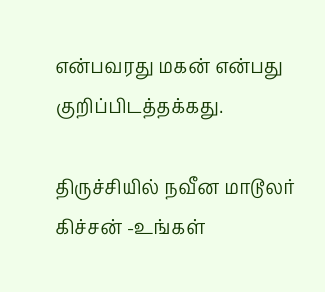என்பவரது மகன் என்பது குறிப்பிடத்தக்கது.

திருச்சியில் நவீன மாடூலர் கிச்சன் -உங்கள்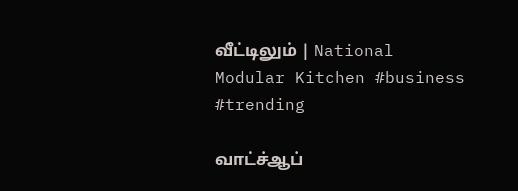வீட்டிலும் | National Modular Kitchen #business #trending

வாட்ச்ஆப்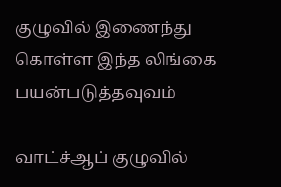குழுவில் இணைந்து கொள்ள இந்த லிங்கை பயன்படுத்தவுவம்

வாட்ச்ஆப் குழுவில்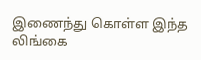இணைந்து கொள்ள இந்த லிங்கை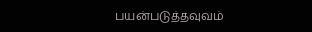பயன்படுத்தவுவம்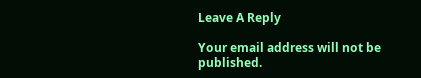Leave A Reply

Your email address will not be published.